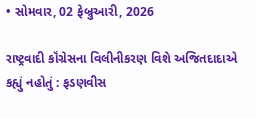• સોમવાર, 02 ફેબ્રુઆરી, 2026

રાષ્ટ્રવાદી કૉંગ્રેસના વિલીનીકરણ વિશે અજિતદાદાએ કહ્યું નહોતું : ફડણવીસ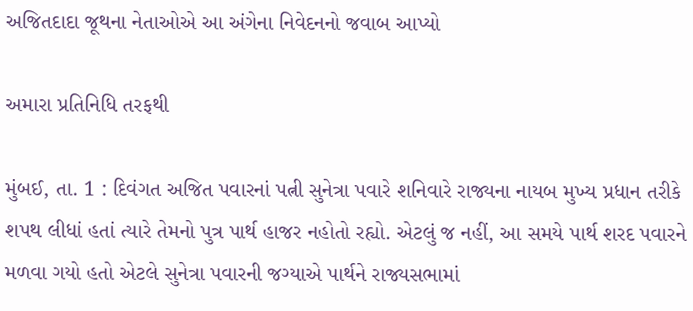અજિતદાદા જૂથના નેતાઓએ આ અંગેના નિવેદનનો જવાબ આપ્યો

અમારા પ્રતિનિધિ તરફથી

મુંબઈ, તા. 1 : દિવંગત અજિત પવારનાં પત્ની સુનેત્રા પવારે શનિવારે રાજ્યના નાયબ મુખ્ય પ્રધાન તરીકે શપથ લીધાં હતાં ત્યારે તેમનો પુત્ર પાર્થ હાજર નહોતો રહ્યો. એટલું જ નહીં, આ સમયે પાર્થ શરદ પવારને મળવા ગયો હતો એટલે સુનેત્રા પવારની જગ્યાએ પાર્થને રાજ્યસભામાં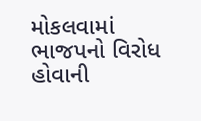મોકલવામાં ભાજપનો વિરોધ હોવાની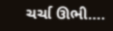ચર્ચા ઊભી….